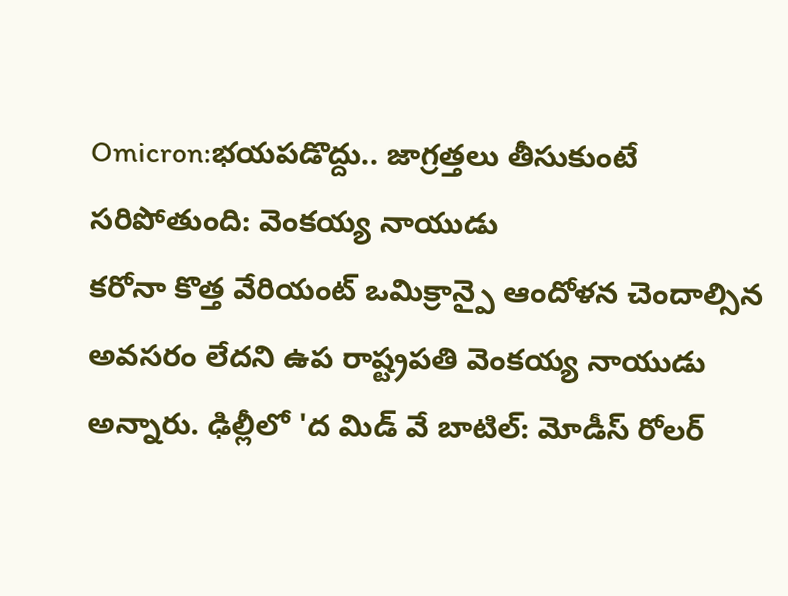Omicron:భయపడొద్దు.. జాగ్రత్తలు తీసుకుంటే సరిపోతుంది: వెంకయ్య నాయుడు
కరోనా కొత్త వేరియంట్ ఒమిక్రాన్పై ఆందోళన చెందాల్సిన అవసరం లేదని ఉప రాష్ట్రపతి వెంకయ్య నాయుడు అన్నారు. ఢిల్లీలో 'ద మిడ్ వే బాటిల్: మోడీస్ రోలర్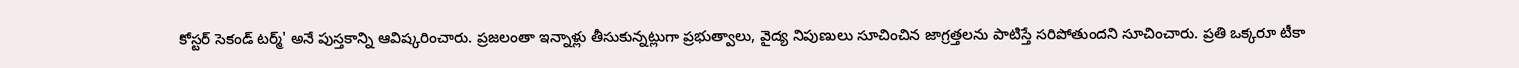కోస్టర్ సెకండ్ టర్మ్' అనే పుస్తకాన్ని ఆవిష్కరించారు. ప్రజలంతా ఇన్నాళ్లు తీసుకున్నట్లుగా ప్రభుత్వాలు, వైద్య నిపుణులు సూచించిన జాగ్రత్తలను పాటిస్తే సరిపోతుందని సూచించారు. ప్రతి ఒక్కరూ టీకా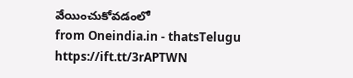వేయించుకోవడంలో
from Oneindia.in - thatsTelugu https://ift.tt/3rAPTWN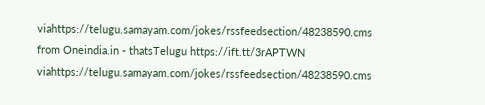viahttps://telugu.samayam.com/jokes/rssfeedsection/48238590.cms
from Oneindia.in - thatsTelugu https://ift.tt/3rAPTWN
viahttps://telugu.samayam.com/jokes/rssfeedsection/48238590.cms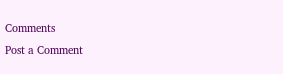Comments
Post a Comment